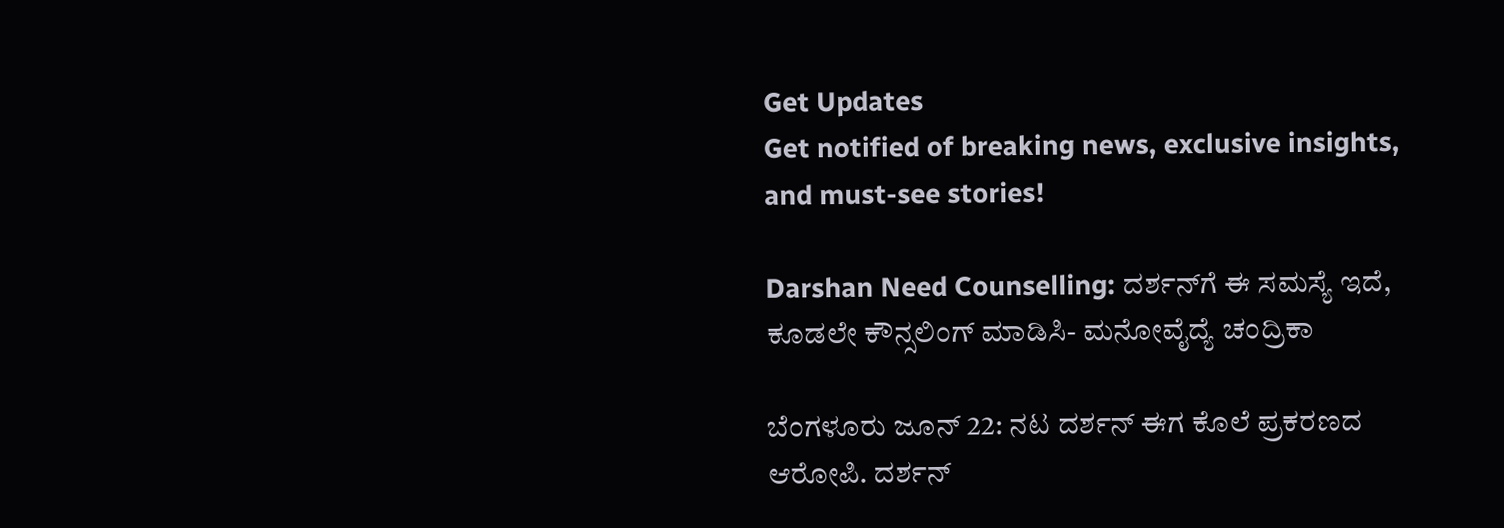Get Updates
Get notified of breaking news, exclusive insights, and must-see stories!

Darshan Need Counselling: ದರ್ಶನ್‌ಗೆ ಈ ಸಮಸ್ಯೆ ಇದೆ, ಕೂಡಲೇ ಕೌನ್ಸಲಿಂಗ್ ಮಾಡಿಸಿ- ಮನೋವೈದ್ಯೆ ಚಂದ್ರಿಕಾ

ಬೆಂಗಳೂರು ಜೂನ್ 22: ನಟ ದರ್ಶನ್ ಈಗ ಕೊಲೆ ಪ್ರಕರಣದ ಆರೋಪಿ. ದರ್ಶನ್‌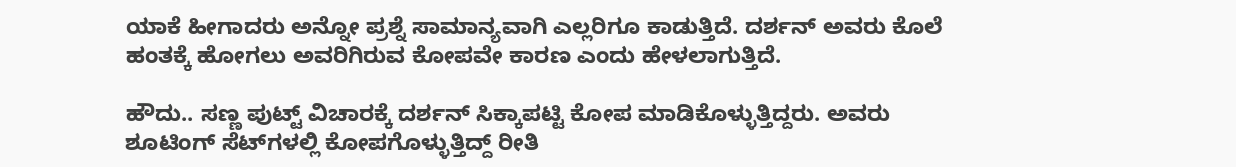ಯಾಕೆ ಹೀಗಾದರು ಅನ್ನೋ ಪ್ರಶ್ನೆ ಸಾಮಾನ್ಯವಾಗಿ ಎಲ್ಲರಿಗೂ ಕಾಡುತ್ತಿದೆ. ದರ್ಶನ್ ಅವರು ಕೊಲೆ ಹಂತಕ್ಕೆ ಹೋಗಲು ಅವರಿಗಿರುವ ಕೋಪವೇ ಕಾರಣ ಎಂದು ಹೇಳಲಾಗುತ್ತಿದೆ.

ಹೌದು.. ಸಣ್ಣ ಪುಟ್ಟ್ ವಿಚಾರಕ್ಕೆ ದರ್ಶನ್ ಸಿಕ್ಕಾಪಟ್ಟಿ ಕೋಪ ಮಾಡಿಕೊಳ್ಳುತ್ತಿದ್ದರು. ಅವರು ಶೂಟಿಂಗ್ ಸೆಟ್‌ಗಳಲ್ಲಿ ಕೋಪಗೊಳ್ಳುತ್ತಿದ್ದ್ ರೀತಿ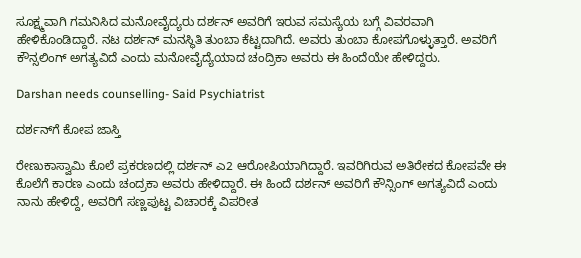ಸೂಕ್ಷ್ಮವಾಗಿ ಗಮನಿಸಿದ ಮನೋವೈದ್ಯರು ದರ್ಶನ್‌ ಅವರಿಗೆ ಇರುವ ಸಮಸ್ಯೆಯ ಬಗ್ಗೆ ವಿವರವಾಗಿ ಹೇಳಿಕೊಂಡಿದ್ದಾರೆ. ನಟ ದರ್ಶನ್ ಮನಸ್ಥಿತಿ ತುಂಬಾ ಕೆಟ್ಟದಾಗಿದೆ. ಅವರು ತುಂಬಾ ಕೋಪಗೊಳ್ಳುತ್ತಾರೆ. ಅವರಿಗೆ ಕೌನ್ಸಲಿಂಗ್ ಅಗತ್ಯವಿದೆ ಎಂದು ಮನೋವೈದ್ಯೆಯಾದ ಚಂದ್ರಿಕಾ ಅವರು ಈ ಹಿಂದೆಯೇ ಹೇಳಿದ್ದರು.

Darshan needs counselling- Said Psychiatrist

ದರ್ಶನ್‌ಗೆ ಕೋಪ ಜಾಸ್ತಿ

ರೇಣುಕಾಸ್ವಾಮಿ ಕೊಲೆ ಪ್ರಕರಣದಲ್ಲಿ ದರ್ಶನ್ ಎ2 ಆರೋಪಿಯಾಗಿದ್ದಾರೆ. ಇವರಿಗಿರುವ ಅತಿರೇಕದ ಕೋಪವೇ ಈ ಕೊಲೆಗೆ ಕಾರಣ ಎಂದು ಚಂದ್ರಕಾ ಅವರು ಹೇಳಿದ್ದಾರೆ. ಈ ಹಿಂದೆ ದರ್ಶನ್‌ ಅವರಿಗೆ ಕೌನ್ಸಿಂಗ್ ಅಗತ್ಯವಿದೆ ಎಂದು ನಾನು ಹೇಳಿದ್ದೆ, ಅವರಿಗೆ ಸಣ್ಣಪುಟ್ಟ ವಿಚಾರಕ್ಕೆ ವಿಪರೀತ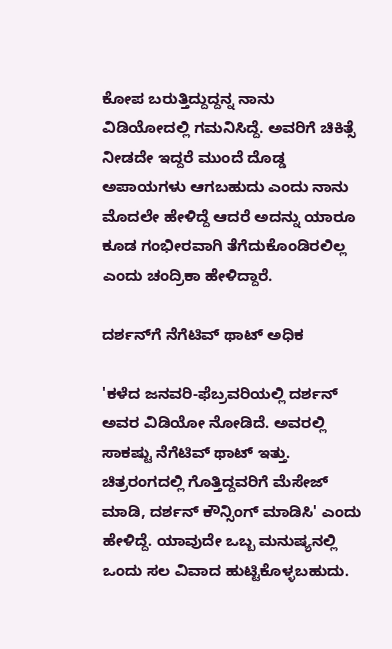ಕೋಪ ಬರುತ್ತಿದ್ದುದ್ದನ್ನ ನಾನು ವಿಡಿಯೋದಲ್ಲಿ ಗಮನಿಸಿದ್ದೆ. ಅವರಿಗೆ ಚಿಕಿತ್ಸೆ ನೀಡದೇ ಇದ್ದರೆ ಮುಂದೆ ದೊಡ್ಡ ಅಪಾಯಗಳು ಆಗಬಹುದು ಎಂದು ನಾನು ಮೊದಲೇ ಹೇಳಿದ್ದೆ ಆದರೆ ಅದನ್ನು ಯಾರೂ ಕೂಡ ಗಂಭೀರವಾಗಿ ತೆಗೆದುಕೊಂಡಿರಲಿಲ್ಲ ಎಂದು ಚಂದ್ರಿಕಾ ಹೇಳಿದ್ದಾರೆ.

ದರ್ಶನ್‌ಗೆ ನೆಗೆಟಿವ್ ಥಾಟ್‌ ಅಧಿಕ

'ಕಳೆದ ಜನವರಿ-ಫೆಬ್ರವರಿಯಲ್ಲಿ ದರ್ಶನ್ ಅವರ ವಿಡಿಯೋ ನೋಡಿದೆ. ಅವರಲ್ಲಿ ಸಾಕಷ್ಟು ನೆಗೆಟಿವ್ ಥಾಟ್ ಇತ್ತು. ಚಿತ್ರರಂಗದಲ್ಲಿ ಗೊತ್ತಿದ್ದವರಿಗೆ ಮೆಸೇಜ್ ಮಾಡಿ, ದರ್ಶನ್‌ ಕೌನ್ಸಿಂಗ್ ಮಾಡಿಸಿ' ಎಂದು ಹೇಳಿದ್ದೆ. ಯಾವುದೇ ಒಬ್ಬ ಮನುಷ್ಯನಲ್ಲಿ ಒಂದು ಸಲ ವಿವಾದ ಹುಟ್ಟಿಕೊಳ್ಳಬಹುದು.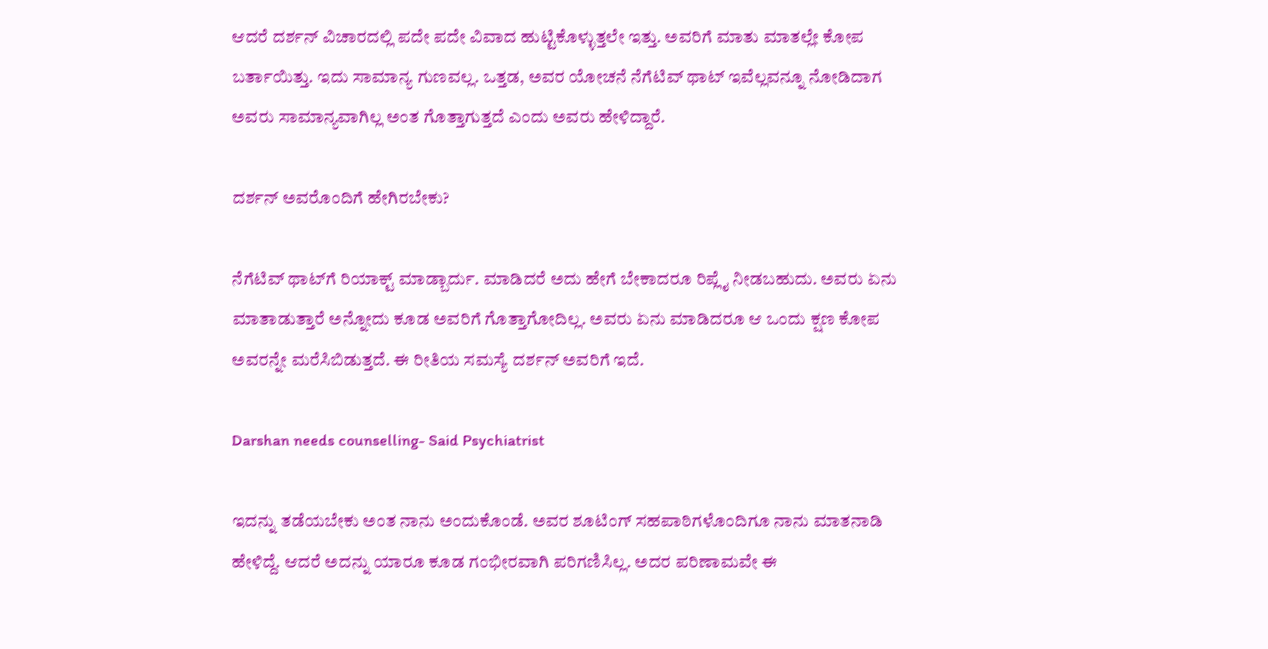ಆದರೆ ದರ್ಶನ್ ವಿಚಾರದಲ್ಲಿ ಪದೇ ಪದೇ ವಿವಾದ ಹುಟ್ಟಿಕೊಳ್ಳುತ್ತಲೇ ಇತ್ತು. ಅವರಿಗೆ ಮಾತು ಮಾತಲ್ಲೇ ಕೋಪ ಬರ್ತಾಯಿತ್ತು. ಇದು ಸಾಮಾನ್ಯ ಗುಣವಲ್ಲ. ಒತ್ತಡ, ಅವರ ಯೋಚನೆ ನೆಗೆಟಿವ್ ಥಾಟ್ ಇವೆಲ್ಲವನ್ನೂ ನೋಡಿದಾಗ ಅವರು ಸಾಮಾನ್ಯವಾಗಿಲ್ಲ ಅಂತ ಗೊತ್ತಾಗುತ್ತದೆ ಎಂದು ಅವರು ಹೇಳಿದ್ದಾರೆ.

ದರ್ಶನ್ ಅವರೊಂದಿಗೆ ಹೇಗಿರಬೇಕು?

ನೆಗೆಟಿವ್ ಥಾಟ್‌ಗೆ ರಿಯಾಕ್ಟ್ ಮಾಡ್ಬಾರ್ದು. ಮಾಡಿದರೆ ಅದು ಹೇಗೆ ಬೇಕಾದರೂ ರಿಪ್ಲೈ ನೀಡಬಹುದು. ಅವರು ಏನು ಮಾತಾಡುತ್ತಾರೆ ಅನ್ನೋದು ಕೂಡ ಅವರಿಗೆ ಗೊತ್ತಾಗೋದಿಲ್ಲ. ಅವರು ಏನು ಮಾಡಿದರೂ ಆ ಒಂದು ಕ್ಷಣ ಕೋಪ ಅವರನ್ನೇ ಮರೆಸಿಬಿಡುತ್ತದೆ. ಈ ರೀತಿಯ ಸಮಸ್ಯೆ ದರ್ಶನ್ ಅವರಿಗೆ ಇದೆ.

Darshan needs counselling- Said Psychiatrist

ಇದನ್ನು ತಡೆಯಬೇಕು ಅಂತ ನಾನು ಅಂದುಕೊಂಡೆ. ಅವರ ಶೂಟಿಂಗ್ ಸಹಪಾಠಿಗಳೊಂದಿಗೂ ನಾನು ಮಾತನಾಡಿ ಹೇಳಿದ್ದೆ. ಆದರೆ ಅದನ್ನು ಯಾರೂ ಕೂಡ ಗಂಭೀರವಾಗಿ ಪರಿಗಣಿಸಿಲ್ಲ. ಅದರ ಪರಿಣಾಮವೇ ಈ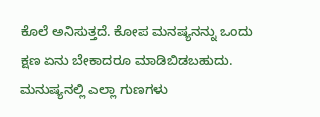ಕೊಲೆ ಅನಿಸುತ್ತದೆ. ಕೋಪ ಮನಷ್ಯನನ್ನು ಒಂದು ಕ್ಷಣ ಏನು ಬೇಕಾದರೂ ಮಾಡಿಬಿಡಬಹುದು. ಮನುಷ್ಯನಲ್ಲಿ ಎಲ್ಲಾ ಗುಣಗಳು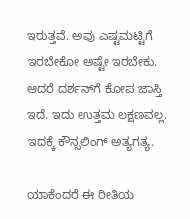ಇರುತ್ತವೆ. ಅವು ಎಷ್ಟಮಟ್ಟಿಗೆ ಇರಬೇಕೋ ಅಷ್ಟೇ ಇರಬೇಕು. ಆದರೆ ದರ್ಶನ್‌ಗೆ ಕೋಪ ಜಾಸ್ತಿ ಇದೆ. ಇದು ಉತ್ತಮ ಲಕ್ಷಣವಲ್ಲ. ಇದಕ್ಕೆ ಕೌನ್ಸಲಿಂಗ್ ಅತ್ಯಗತ್ಯ.

ಯಾಕೆಂದರೆ ಈ ರೀತಿಯ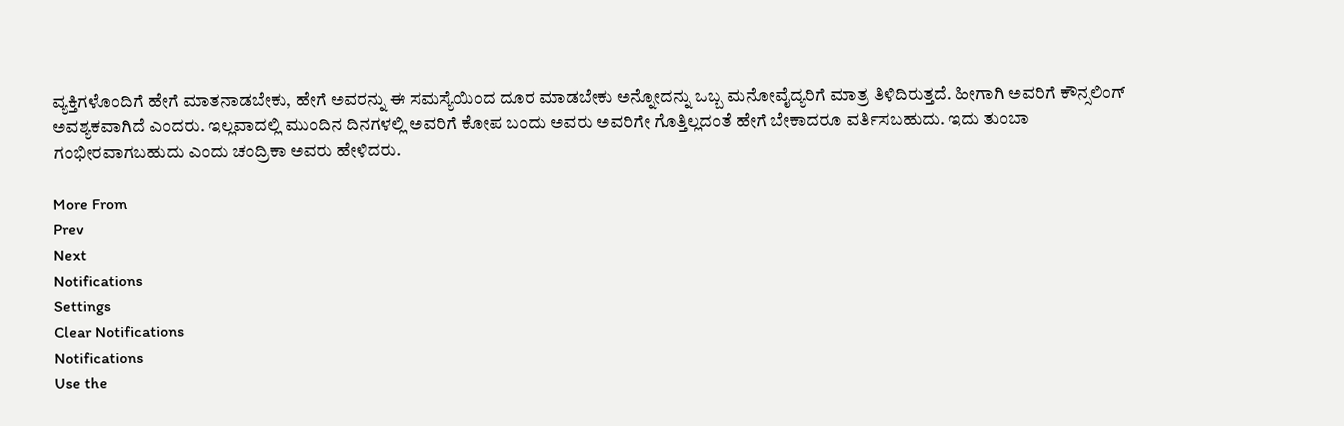ವ್ಯಕ್ತಿಗಳೊಂದಿಗೆ ಹೇಗೆ ಮಾತನಾಡಬೇಕು, ಹೇಗೆ ಅವರನ್ನು ಈ ಸಮಸ್ಯೆಯಿಂದ ದೂರ ಮಾಡಬೇಕು ಅನ್ನೋದನ್ನು ಒಬ್ಬ ಮನೋವೈದ್ಯರಿಗೆ ಮಾತ್ರ ತಿಳಿದಿರುತ್ತದೆ. ಹೀಗಾಗಿ ಅವರಿಗೆ ಕೌನ್ಸಲಿಂಗ್ ಅವಶ್ಯಕವಾಗಿದೆ ಎಂದರು. ಇಲ್ಲವಾದಲ್ಲಿ ಮುಂದಿನ ದಿನಗಳಲ್ಲಿ ಅವರಿಗೆ ಕೋಪ ಬಂದು ಅವರು ಅವರಿಗೇ ಗೊತ್ತಿಲ್ಲದಂತೆ ಹೇಗೆ ಬೇಕಾದರೂ ವರ್ತಿಸಬಹುದು. ಇದು ತುಂಬಾ ಗಂಭೀರವಾಗಬಹುದು ಎಂದು ಚಂದ್ರಿಕಾ ಅವರು ಹೇಳಿದರು.

More From
Prev
Next
Notifications
Settings
Clear Notifications
Notifications
Use the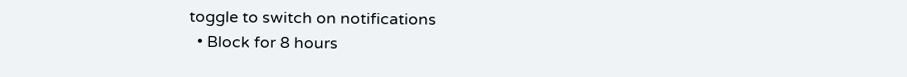toggle to switch on notifications
  • Block for 8 hours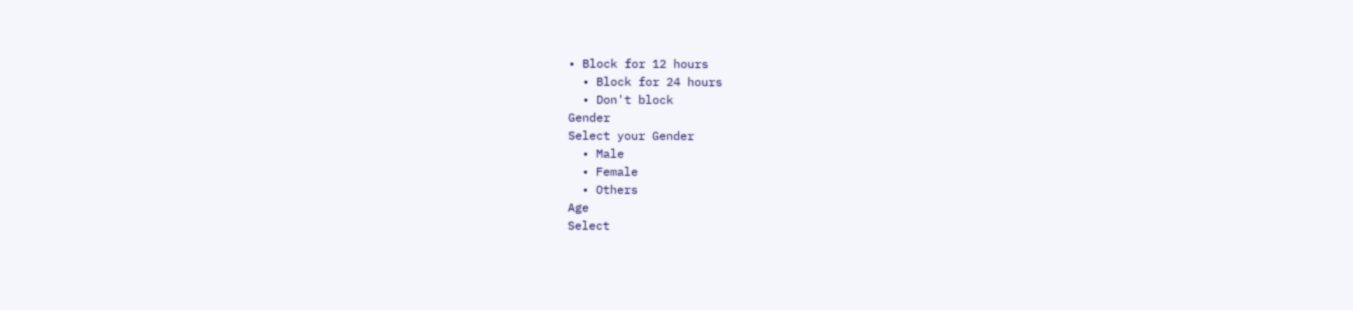• Block for 12 hours
  • Block for 24 hours
  • Don't block
Gender
Select your Gender
  • Male
  • Female
  • Others
Age
Select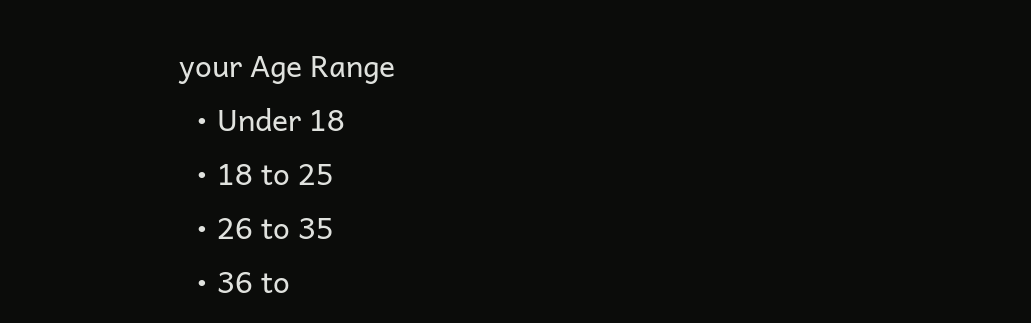your Age Range
  • Under 18
  • 18 to 25
  • 26 to 35
  • 36 to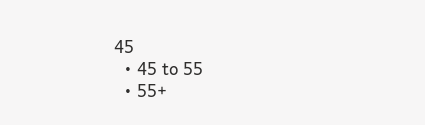45
  • 45 to 55
  • 55+